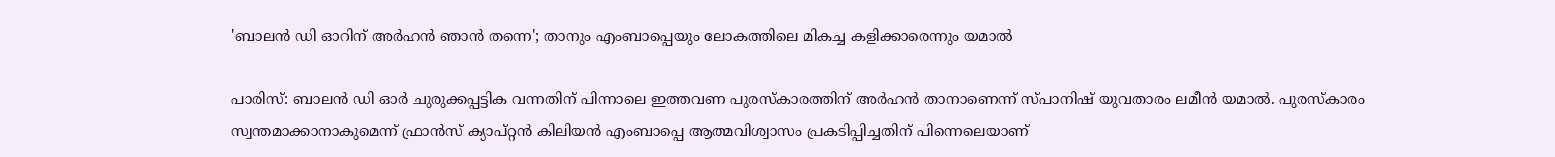'ബാലൻ ഡി ഓറിന് അർഹൻ ഞാൻ തന്നെ'; താനും എംബാപ്പെയും ലോകത്തിലെ മികച്ച കളിക്കാരെന്നും യമാൽ

പാരിസ്: ബാലൻ ഡി ഓർ ചുരുക്കപ്പട്ടിക വന്നതിന് പിന്നാലെ ഇത്തവണ പുരസ്കാരത്തിന് അർഹൻ താനാണെന്ന് സ്പാനിഷ് യുവതാരം ലമീൻ യമാൽ. പുരസ്കാരം സ്വന്തമാക്കാനാകുമെന്ന് ഫ്രാൻസ് ക്യാപ്റ്റൻ കിലിയൻ എംബാപ്പെ ആത്മവിശ്വാസം പ്രകടിപ്പിച്ചതിന് പിന്നെലെയാണ്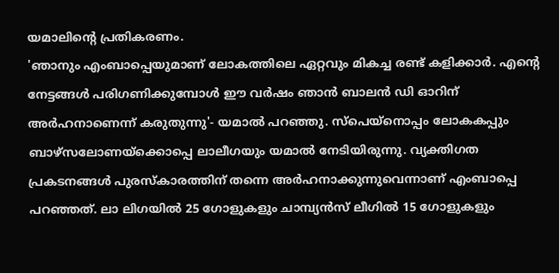യമാലിന്റെ പ്രതികരണം.
'ഞാനും എംബാപ്പെയുമാണ് ലോകത്തിലെ ഏറ്റവും മികച്ച രണ്ട് കളിക്കാർ. എന്റെ നേട്ടങ്ങൾ പരിഗണിക്കുമ്പോൾ ഈ വർഷം ഞാൻ ബാലൻ ഡി ഓറിന് അർഹനാണെന്ന് കരുതുന്നു'- യമാൽ പറഞ്ഞു. സ്പെയ്നൊപ്പം ലോകകപ്പും ബാഴ്സലോണയ്ക്കൊപ്പെ ലാലീഗയും യമാൽ നേടിയിരുന്നു. വ്യക്തിഗത പ്രകടനങ്ങൾ പുരസ്കാരത്തിന് തന്നെ അർഹനാക്കുന്നുവെന്നാണ് എംബാപ്പെ പറഞ്ഞത്. ലാ ലിഗയിൽ 25 ഗോളുകളും ചാമ്പ്യൻസ് ലീഗിൽ 15 ഗോളുകളും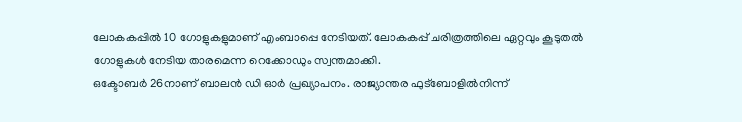ലോകകപ്പിൽ 10 ഗോളുകളുമാണ് എംബാപ്പെ നേടിയത്. ലോകകപ്പ് ചരിത്രത്തിലെ ഏറ്റവും കൂടുതൽ ഗോളുകൾ നേടിയ താരമെന്ന റെക്കോഡും സ്വന്തമാക്കി.
ഒക്ടോബർ 26നാണ് ബാലൻ ഡി ഓർ പ്രഖ്യാപനം. രാജ്യാന്തര ഫുട്ബോളിൽനിന്ന്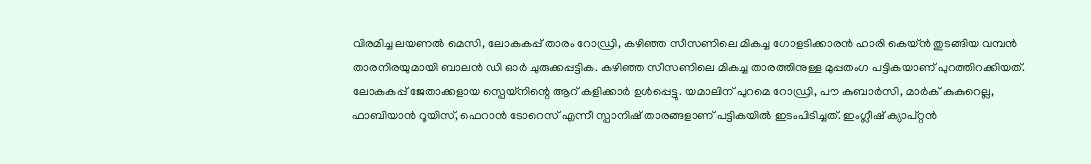വിരമിച്ച ലയണൽ മെസി, ലോകകപ്പ് താരം റോഡ്രി, കഴിഞ്ഞ സീസണിലെ മികച്ച ഗോളടിക്കാരൻ ഹാരി കെയ്ൻ തുടങ്ങിയ വമ്പൻ താരനിരയുമായി ബാലൻ ഡി ഓർ ചുരുക്കപ്പട്ടിക. കഴിഞ്ഞ സീസണിലെ മികച്ച താരത്തിനുള്ള മുപ്പതംഗ പട്ടികയാണ് പുറത്തിറക്കിയത്.
ലോകകപ്പ് ജേതാക്കളായ സ്പെയ്നിന്റെ ആറ് കളിക്കാർ ഉൾപ്പെട്ടു. യമാലിന് പുറമെ റോഡ്രി, പൗ കുബാർസി, മാർക് കുകുറെല്ല, ഫാബിയാൻ റൂയിസ്, ഫെറാൻ ടോറെസ് എന്നീ സ്പാനിഷ് താരങ്ങളാണ് പട്ടികയിൽ ഇടംപിടിച്ചത്. ഇംഗ്ലീഷ് ക്യാപ്റ്റൻ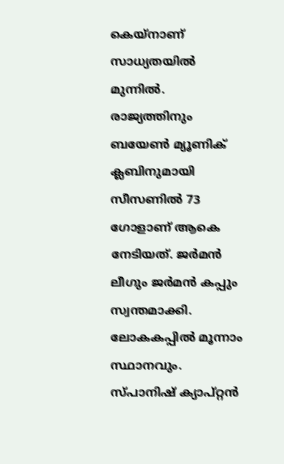കെയ്നാണ് സാധ്യതയിൽ മുന്നിൽ. രാജ്യത്തിനും ബയേൺ മ്യൂണിക് ക്ലബിനുമായി സീസണിൽ 73 ഗോളാണ് ആകെ നേടിയത്. ജർമൻ ലീഗും ജർമൻ കപ്പും സ്വന്തമാക്കി. ലോകകപ്പിൽ മൂന്നാം സ്ഥാനവും.
സ്പാനിഷ് ക്യാപ്റ്റൻ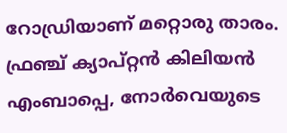റോഡ്രിയാണ് മറ്റൊരു താരം. ഫ്രഞ്ച് ക്യാപ്റ്റൻ കിലിയൻ എംബാപ്പെ, നോർവെയുടെ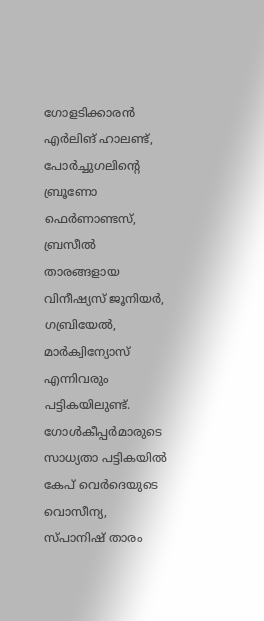ഗോളടിക്കാരൻ എർലിങ് ഹാലണ്ട്, പോർച്ചുഗലിന്റെ ബ്രൂണോ ഫെർണാണ്ടസ്, ബ്രസീൽ താരങ്ങളായ വിനീഷ്യസ് ജൂനിയർ, ഗബ്രിയേൽ, മാർക്വിന്യോസ് എന്നിവരും പട്ടികയിലുണ്ട്. ഗോൾകീപ്പർമാരുടെ സാധ്യതാ പട്ടികയിൽ കേപ് വെർദെയുടെ വൊസീന്യ, സ്പാനിഷ് താരം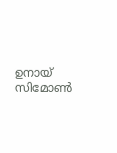ഉനായ് സിമോൺ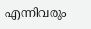എന്നിവരും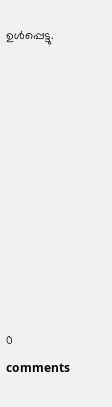ഉൾപ്പെട്ടു.










0 comments